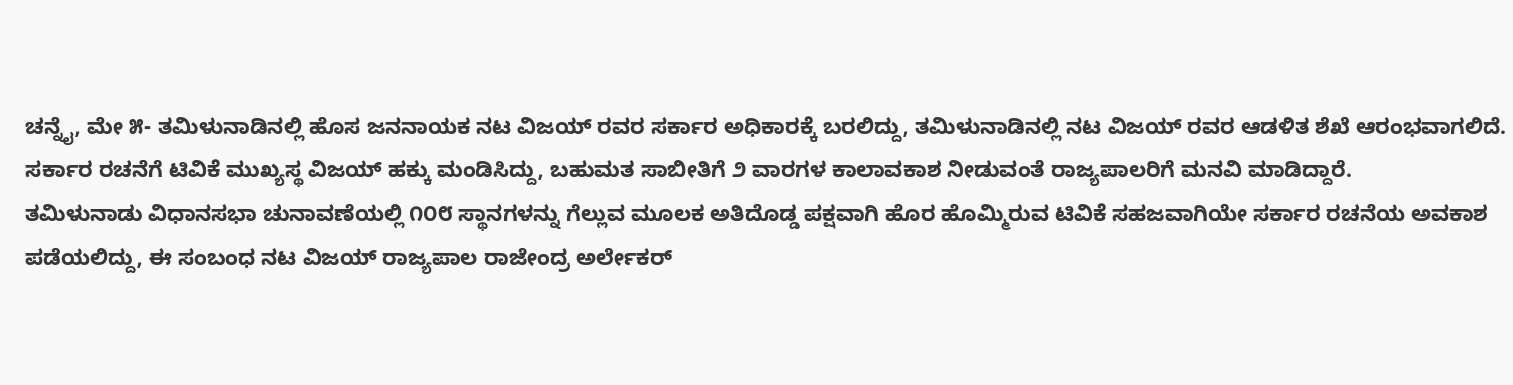ಚನ್ನೈ, ಮೇ ೫- ತಮಿಳುನಾಡಿನಲ್ಲಿ ಹೊಸ ಜನನಾಯಕ ನಟ ವಿಜಯ್ ರವರ ಸರ್ಕಾರ ಅಧಿಕಾರಕ್ಕೆ ಬರಲಿದ್ದು, ತಮಿಳುನಾಡಿನಲ್ಲಿ ನಟ ವಿಜಯ್ ರವರ ಆಡಳಿತ ಶೆಖೆ ಆರಂಭವಾಗಲಿದೆ.
ಸರ್ಕಾರ ರಚನೆಗೆ ಟಿವಿಕೆ ಮುಖ್ಯಸ್ಥ ವಿಜಯ್ ಹಕ್ಕು ಮಂಡಿಸಿದ್ದು, ಬಹುಮತ ಸಾಬೀತಿಗೆ ೨ ವಾರಗಳ ಕಾಲಾವಕಾಶ ನೀಡುವಂತೆ ರಾಜ್ಯಪಾಲರಿಗೆ ಮನವಿ ಮಾಡಿದ್ದಾರೆ.
ತಮಿಳುನಾಡು ವಿಧಾನಸಭಾ ಚುನಾವಣೆಯಲ್ಲಿ ೧೦೮ ಸ್ಥಾನಗಳನ್ನು ಗೆಲ್ಲುವ ಮೂಲಕ ಅತಿದೊಡ್ಡ ಪಕ್ಷವಾಗಿ ಹೊರ ಹೊಮ್ಮಿರುವ ಟಿವಿಕೆ ಸಹಜವಾಗಿಯೇ ಸರ್ಕಾರ ರಚನೆಯ ಅವಕಾಶ ಪಡೆಯಲಿದ್ದು, ಈ ಸಂಬಂಧ ನಟ ವಿಜಯ್ ರಾಜ್ಯಪಾಲ ರಾಜೇಂದ್ರ ಅರ್ಲೇಕರ್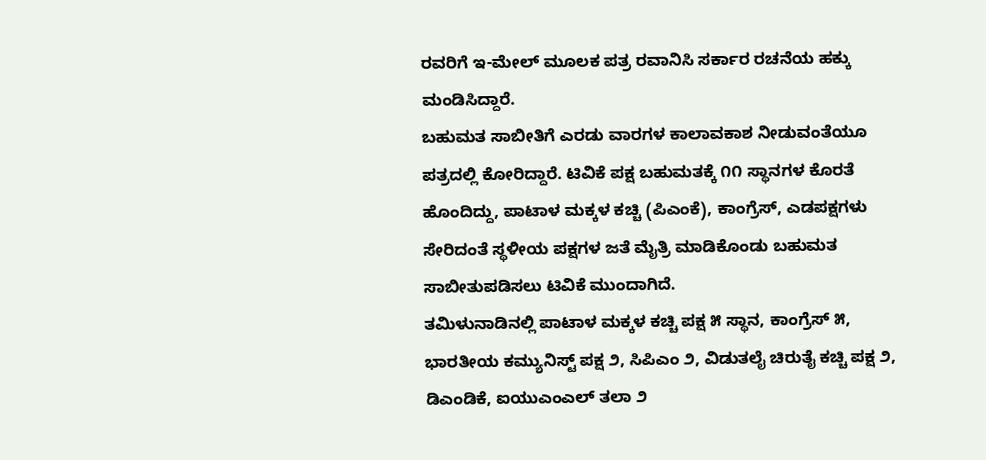ರವರಿಗೆ ಇ-ಮೇಲ್ ಮೂಲಕ ಪತ್ರ ರವಾನಿಸಿ ಸರ್ಕಾರ ರಚನೆಯ ಹಕ್ಕು ಮಂಡಿಸಿದ್ದಾರೆ.
ಬಹುಮತ ಸಾಬೀತಿಗೆ ಎರಡು ವಾರಗಳ ಕಾಲಾವಕಾಶ ನೀಡುವಂತೆಯೂ ಪತ್ರದಲ್ಲಿ ಕೋರಿದ್ದಾರೆ. ಟಿವಿಕೆ ಪಕ್ಷ ಬಹುಮತಕ್ಕೆ ೧೧ ಸ್ಥಾನಗಳ ಕೊರತೆ ಹೊಂದಿದ್ದು, ಪಾಟಾಳ ಮಕ್ಕಳ ಕಚ್ಚಿ (ಪಿಎಂಕೆ), ಕಾಂಗ್ರೆಸ್, ಎಡಪಕ್ಷಗಳು ಸೇರಿದಂತೆ ಸ್ಥಳೀಯ ಪಕ್ಷಗಳ ಜತೆ ಮೈತ್ರಿ ಮಾಡಿಕೊಂಡು ಬಹುಮತ ಸಾಬೀತುಪಡಿಸಲು ಟಿವಿಕೆ ಮುಂದಾಗಿದೆ.
ತಮಿಳುನಾಡಿನಲ್ಲಿ ಪಾಟಾಳ ಮಕ್ಕಳ ಕಚ್ಚಿ ಪಕ್ಷ ೫ ಸ್ಥಾನ, ಕಾಂಗ್ರೆಸ್ ೫, ಭಾರತೀಯ ಕಮ್ಯುನಿಸ್ಟ್ ಪಕ್ಷ ೨, ಸಿಪಿಎಂ ೨, ವಿಡುತಲೈ ಚಿರುತೈ ಕಚ್ಚಿ ಪಕ್ಷ ೨, ಡಿಎಂಡಿಕೆ, ಐಯುಎಂಎಲ್ ತಲಾ ೨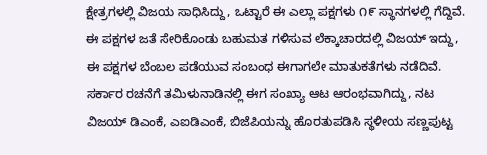ಕ್ಷೇತ್ರಗಳಲ್ಲಿ ವಿಜಯ ಸಾಧಿಸಿದ್ದು, ಒಟ್ಟಾರೆ ಈ ಎಲ್ಲಾ ಪಕ್ಷಗಳು ೧೯ ಸ್ಥಾನಗಳಲ್ಲಿ ಗೆದ್ದಿವೆ.
ಈ ಪಕ್ಷಗಳ ಜತೆ ಸೇರಿಕೊಂಡು ಬಹುಮತ ಗಳಿಸುವ ಲೆಕ್ಕಾಚಾರದಲ್ಲಿ ವಿಜಯ್ ಇದ್ದು, ಈ ಪಕ್ಷಗಳ ಬೆಂಬಲ ಪಡೆಯುವ ಸಂಬಂಧ ಈಗಾಗಲೇ ಮಾತುಕತೆಗಳು ನಡೆದಿವೆ.
ಸರ್ಕಾರ ರಚನೆಗೆ ತಮಿಳುನಾಡಿನಲ್ಲಿ ಈಗ ಸಂಖ್ಯಾ ಆಟ ಆರಂಭವಾಗಿದ್ದು, ನಟ ವಿಜಯ್ ಡಿಎಂಕೆ, ಎಐಡಿಎಂಕೆ, ಬಿಜೆಪಿಯನ್ನು ಹೊರತುಪಡಿಸಿ ಸ್ಥಳೀಯ ಸಣ್ಣಪುಟ್ಟ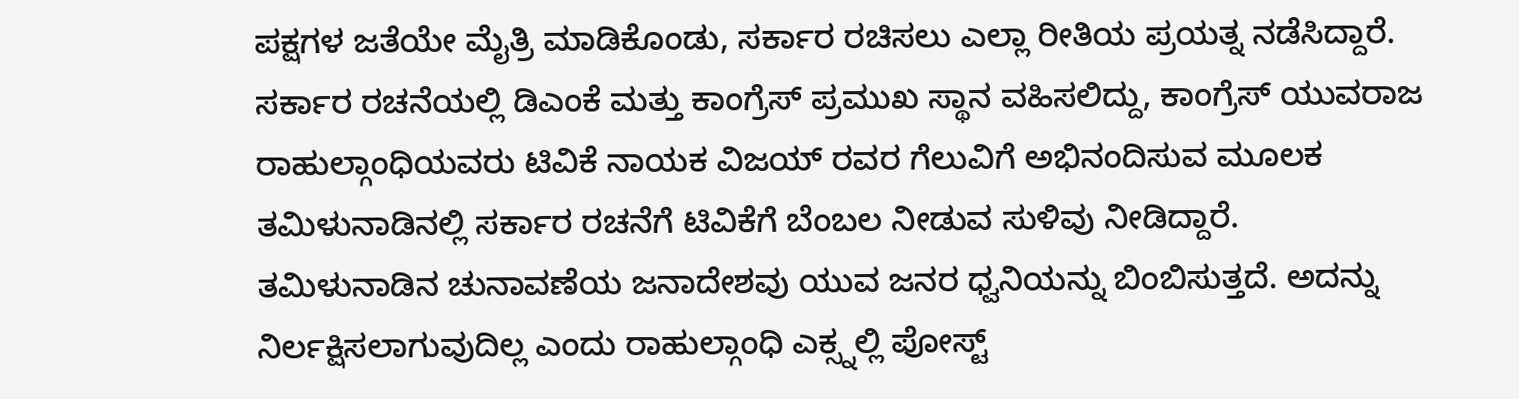ಪಕ್ಷಗಳ ಜತೆಯೇ ಮೈತ್ರಿ ಮಾಡಿಕೊಂಡು, ಸರ್ಕಾರ ರಚಿಸಲು ಎಲ್ಲಾ ರೀತಿಯ ಪ್ರಯತ್ನ ನಡೆಸಿದ್ದಾರೆ.
ಸರ್ಕಾರ ರಚನೆಯಲ್ಲಿ ಡಿಎಂಕೆ ಮತ್ತು ಕಾಂಗ್ರೆಸ್ ಪ್ರಮುಖ ಸ್ಥಾನ ವಹಿಸಲಿದ್ದು, ಕಾಂಗ್ರೆಸ್ ಯುವರಾಜ ರಾಹುಲ್ಗಾಂಧಿಯವರು ಟಿವಿಕೆ ನಾಯಕ ವಿಜಯ್ ರವರ ಗೆಲುವಿಗೆ ಅಭಿನಂದಿಸುವ ಮೂಲಕ ತಮಿಳುನಾಡಿನಲ್ಲಿ ಸರ್ಕಾರ ರಚನೆಗೆ ಟಿವಿಕೆಗೆ ಬೆಂಬಲ ನೀಡುವ ಸುಳಿವು ನೀಡಿದ್ದಾರೆ.
ತಮಿಳುನಾಡಿನ ಚುನಾವಣೆಯ ಜನಾದೇಶವು ಯುವ ಜನರ ಧ್ವನಿಯನ್ನು ಬಿಂಬಿಸುತ್ತದೆ. ಅದನ್ನು ನಿರ್ಲಕ್ಷಿಸಲಾಗುವುದಿಲ್ಲ ಎಂದು ರಾಹುಲ್ಗಾಂಧಿ ಎಕ್ಸ್ನಲ್ಲಿ ಪೋಸ್ಟ್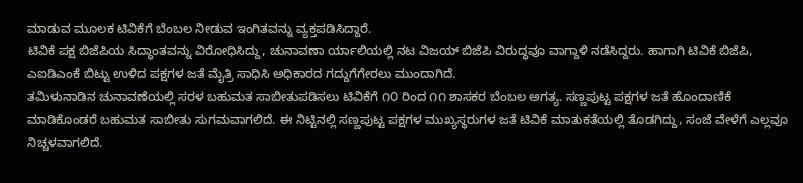ಮಾಡುವ ಮೂಲಕ ಟಿವಿಕೆಗೆ ಬೆಂಬಲ ನೀಡುವ ಇಂಗಿತವನ್ನು ವ್ಯಕ್ತಪಡಿಸಿದ್ದಾರೆ.
ಟಿವಿಕೆ ಪಕ್ಷ ಬಿಜೆಪಿಯ ಸಿದ್ಧಾಂತವನ್ನು ವಿರೋಧಿಸಿದ್ದು, ಚುನಾವಣಾ ರ್ಯಾಲಿಯಲ್ಲಿ ನಟ ವಿಜಯ್ ಬಿಜೆಪಿ ವಿರುದ್ಧವೂ ವಾಗ್ದಾಳಿ ನಡೆಸಿದ್ದರು. ಹಾಗಾಗಿ ಟಿವಿಕೆ ಬಿಜೆಪಿ, ಎಐಡಿಎಂಕೆ ಬಿಟ್ಟು ಉಳಿದ ಪಕ್ಷಗಳ ಜತೆ ಮೈತ್ರಿ ಸಾಧಿಸಿ ಅಧಿಕಾರದ ಗದ್ದುಗೆಗೇರಲು ಮುಂದಾಗಿದೆ.
ತಮಿಳುನಾಡಿನ ಚುನಾವಣೆಯಲ್ಲಿ ಸರಳ ಬಹುಮತ ಸಾಬೀತುಪಡಿಸಲು ಟಿವಿಕೆಗೆ ೧೦ ರಿಂದ ೧೧ ಶಾಸಕರ ಬೆಂಬಲ ಅಗತ್ಯ. ಸಣ್ಣಪುಟ್ಟ ಪಕ್ಷಗಳ ಜತೆ ಹೊಂದಾಣಿಕೆ ಮಾಡಿಕೊಂಡರೆ ಬಹುಮತ ಸಾಬೀತು ಸುಗಮವಾಗಲಿದೆ. ಈ ನಿಟ್ಟಿನಲ್ಲಿ ಸಣ್ಣಪುಟ್ಟ ಪಕ್ಷಗಳ ಮುಖ್ಯಸ್ಥರುಗಳ ಜತೆ ಟಿವಿಕೆ ಮಾತುಕತೆಯಲ್ಲಿ ತೊಡಗಿದ್ದು, ಸಂಜೆ ವೇಳೆಗೆ ಎಲ್ಲವೂ ನಿಚ್ಚಳವಾಗಲಿದೆ.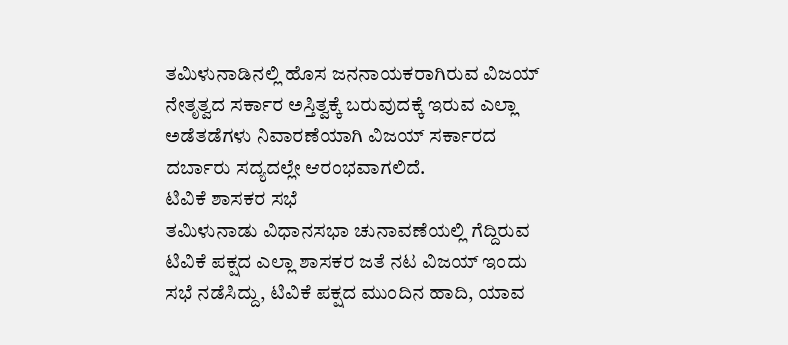ತಮಿಳುನಾಡಿನಲ್ಲಿ ಹೊಸ ಜನನಾಯಕರಾಗಿರುವ ವಿಜಯ್ ನೇತೃತ್ವದ ಸರ್ಕಾರ ಅಸ್ತಿತ್ವಕ್ಕೆ ಬರುವುದಕ್ಕೆ ಇರುವ ಎಲ್ಲಾ ಅಡೆತಡೆಗಳು ನಿವಾರಣೆಯಾಗಿ ವಿಜಯ್ ಸರ್ಕಾರದ ದರ್ಬಾರು ಸದ್ಯದಲ್ಲೇ ಆರಂಭವಾಗಲಿದೆ.
ಟಿವಿಕೆ ಶಾಸಕರ ಸಭೆ
ತಮಿಳುನಾಡು ವಿಧಾನಸಭಾ ಚುನಾವಣೆಯಲ್ಲಿ ಗೆದ್ದಿರುವ ಟಿವಿಕೆ ಪಕ್ಷದ ಎಲ್ಲಾ ಶಾಸಕರ ಜತೆ ನಟ ವಿಜಯ್ ಇಂದು ಸಭೆ ನಡೆಸಿದ್ದು, ಟಿವಿಕೆ ಪಕ್ಷದ ಮುಂದಿನ ಹಾದಿ, ಯಾವ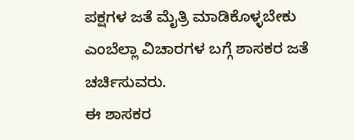ಪಕ್ಷಗಳ ಜತೆ ಮೈತ್ರಿ ಮಾಡಿಕೊಳ್ಳಬೇಕು ಎಂಬೆಲ್ಲಾ ವಿಚಾರಗಳ ಬಗ್ಗೆ ಶಾಸಕರ ಜತೆ ಚರ್ಚಿಸುವರು.
ಈ ಶಾಸಕರ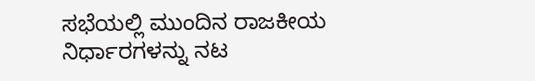ಸಭೆಯಲ್ಲಿ ಮುಂದಿನ ರಾಜಕೀಯ ನಿರ್ಧಾರಗಳನ್ನು ನಟ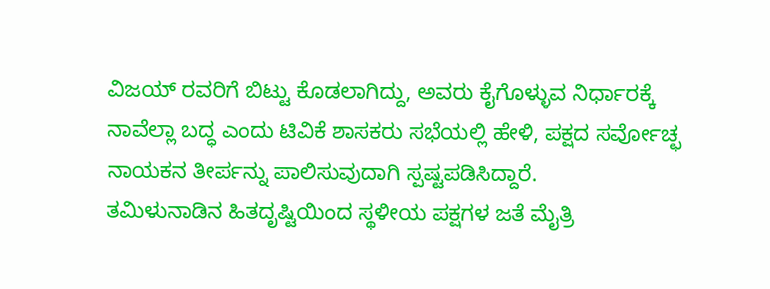ವಿಜಯ್ ರವರಿಗೆ ಬಿಟ್ಟು ಕೊಡಲಾಗಿದ್ದು, ಅವರು ಕೈಗೊಳ್ಳುವ ನಿರ್ಧಾರಕ್ಕೆ ನಾವೆಲ್ಲಾ ಬದ್ಧ ಎಂದು ಟಿವಿಕೆ ಶಾಸಕರು ಸಭೆಯಲ್ಲಿ ಹೇಳಿ, ಪಕ್ಷದ ಸರ್ವೋಚ್ಛ ನಾಯಕನ ತೀರ್ಪನ್ನು ಪಾಲಿಸುವುದಾಗಿ ಸ್ಪಷ್ಟಪಡಿಸಿದ್ದಾರೆ.
ತಮಿಳುನಾಡಿನ ಹಿತದೃಷ್ಟಿಯಿಂದ ಸ್ಥಳೀಯ ಪಕ್ಷಗಳ ಜತೆ ಮೈತ್ರಿ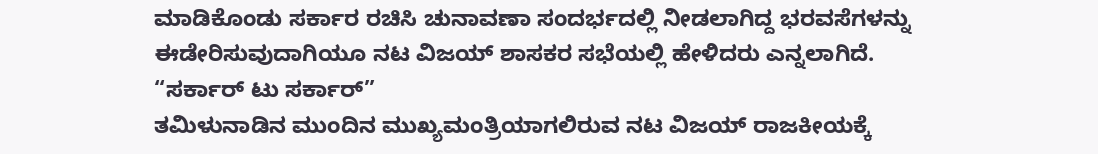ಮಾಡಿಕೊಂಡು ಸರ್ಕಾರ ರಚಿಸಿ ಚುನಾವಣಾ ಸಂದರ್ಭದಲ್ಲಿ ನೀಡಲಾಗಿದ್ದ ಭರವಸೆಗಳನ್ನು ಈಡೇರಿಸುವುದಾಗಿಯೂ ನಟ ವಿಜಯ್ ಶಾಸಕರ ಸಭೆಯಲ್ಲಿ ಹೇಳಿದರು ಎನ್ನಲಾಗಿದೆ.
“ಸರ್ಕಾರ್ ಟು ಸರ್ಕಾರ್”
ತಮಿಳುನಾಡಿನ ಮುಂದಿನ ಮುಖ್ಯಮಂತ್ರಿಯಾಗಲಿರುವ ನಟ ವಿಜಯ್ ರಾಜಕೀಯಕ್ಕೆ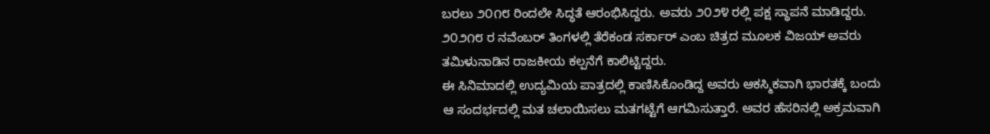ಬರಲು ೨೦೧೮ ರಿಂದಲೇ ಸಿದ್ಧತೆ ಆರಂಭಿಸಿದ್ದರು. ಅವರು ೨೦೨೪ ರಲ್ಲಿ ಪಕ್ಷ ಸ್ಥಾಪನೆ ಮಾಡಿದ್ದರು. ೨೦೨೧೮ ರ ನವೆಂಬರ್ ತಿಂಗಳಲ್ಲಿ ತೆರೆಕಂಡ ಸರ್ಕಾರ್ ಎಂಬ ಚಿತ್ರದ ಮೂಲಕ ವಿಜಯ್ ಅವರು ತಮಿಳುನಾಡಿನ ರಾಜಕೀಯ ಕಲ್ಪನೆಗೆ ಕಾಲಿಟ್ಟಿದ್ದರು.
ಈ ಸಿನಿಮಾದಲ್ಲಿ ಉದ್ಯಮಿಯ ಪಾತ್ರದಲ್ಲಿ ಕಾಣಿಸಿಕೊಂಡಿದ್ದ ಅವರು ಆಕಸ್ಮಿಕವಾಗಿ ಭಾರತಕ್ಕೆ ಬಂದು ಆ ಸಂದರ್ಭದಲ್ಲಿ ಮತ ಚಲಾಯಿಸಲು ಮತಗಟ್ಟೆಗೆ ಆಗಮಿಸುತ್ತಾರೆ. ಅವರ ಹೆಸರಿನಲ್ಲಿ ಅಕ್ರಮವಾಗಿ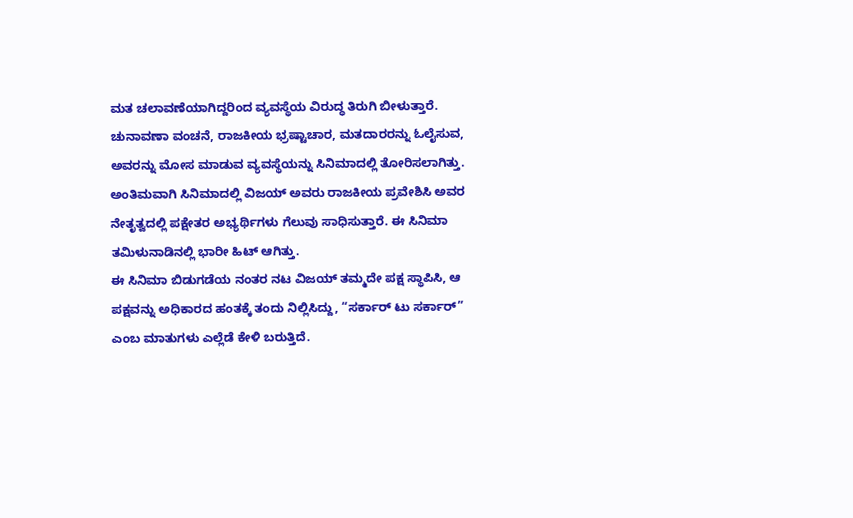ಮತ ಚಲಾವಣೆಯಾಗಿದ್ದರಿಂದ ವ್ಯವಸ್ಥೆಯ ವಿರುದ್ಧ ತಿರುಗಿ ಬೀಳುತ್ತಾರೆ.
ಚುನಾವಣಾ ವಂಚನೆ, ರಾಜಕೀಯ ಭ್ರಷ್ಟಾಚಾರ, ಮತದಾರರನ್ನು ಓಲೈಸುವ, ಅವರನ್ನು ಮೋಸ ಮಾಡುವ ವ್ಯವಸ್ಥೆಯನ್ನು ಸಿನಿಮಾದಲ್ಲಿ ತೋರಿಸಲಾಗಿತ್ತು. ಅಂತಿಮವಾಗಿ ಸಿನಿಮಾದಲ್ಲಿ ವಿಜಯ್ ಅವರು ರಾಜಕೀಯ ಪ್ರವೇಶಿಸಿ ಅವರ ನೇತೃತ್ವದಲ್ಲಿ ಪಕ್ಷೇತರ ಅಭ್ಯರ್ಥಿಗಳು ಗೆಲುವು ಸಾಧಿಸುತ್ತಾರೆ. ಈ ಸಿನಿಮಾ ತಮಿಳುನಾಡಿನಲ್ಲಿ ಭಾರೀ ಹಿಟ್ ಆಗಿತ್ತು.
ಈ ಸಿನಿಮಾ ಬಿಡುಗಡೆಯ ನಂತರ ನಟ ವಿಜಯ್ ತಮ್ಮದೇ ಪಕ್ಷ ಸ್ಥಾಪಿಸಿ, ಆ ಪಕ್ಷವನ್ನು ಅಧಿಕಾರದ ಹಂತಕ್ಕೆ ತಂದು ನಿಲ್ಲಿಸಿದ್ದು, “ಸರ್ಕಾರ್ ಟು ಸರ್ಕಾರ್” ಎಂಬ ಮಾತುಗಳು ಎಲ್ಲೆಡೆ ಕೇಳಿ ಬರುತ್ತಿದೆ.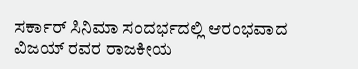ಸರ್ಕಾರ್ ಸಿನಿಮಾ ಸಂದರ್ಭದಲ್ಲಿ ಆರಂಭವಾದ ವಿಜಯ್ ರವರ ರಾಜಕೀಯ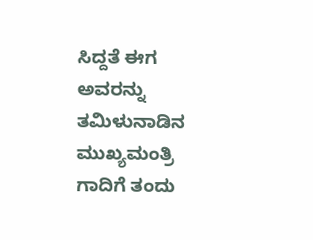ಸಿದ್ದತೆ ಈಗ ಅವರನ್ನು ತಮಿಳುನಾಡಿನ ಮುಖ್ಯಮಂತ್ರಿ ಗಾದಿಗೆ ತಂದು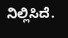ನಿಲ್ಲಿಸಿದೆ.